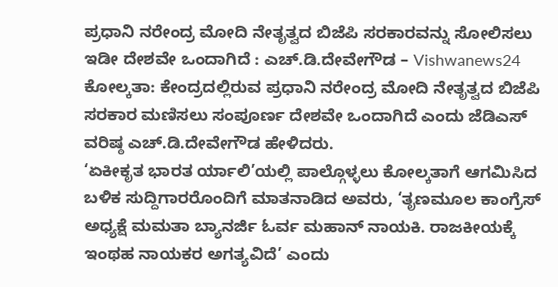ಪ್ರಧಾನಿ ನರೇಂದ್ರ ಮೋದಿ ನೇತೃತ್ವದ ಬಿಜೆಪಿ ಸರಕಾರವನ್ನು ಸೋಲಿಸಲು ಇಡೀ ದೇಶವೇ ಒಂದಾಗಿದೆ : ಎಚ್.ಡಿ.ದೇವೇಗೌಡ – Vishwanews24
ಕೋಲ್ಕತಾ: ಕೇಂದ್ರದಲ್ಲಿರುವ ಪ್ರಧಾನಿ ನರೇಂದ್ರ ಮೋದಿ ನೇತೃತ್ವದ ಬಿಜೆಪಿ ಸರಕಾರ ಮಣಿಸಲು ಸಂಪೂರ್ಣ ದೇಶವೇ ಒಂದಾಗಿದೆ ಎಂದು ಜೆಡಿಎಸ್ ವರಿಷ್ಠ ಎಚ್.ಡಿ.ದೇವೇಗೌಡ ಹೇಳಿದರು.
‘ಏಕೀಕೃತ ಭಾರತ ರ್ಯಾಲಿ’ಯಲ್ಲಿ ಪಾಲ್ಗೊಳ್ಳಲು ಕೋಲ್ಕತಾಗೆ ಆಗಮಿಸಿದ ಬಳಿಕ ಸುದ್ದಿಗಾರರೊಂದಿಗೆ ಮಾತನಾಡಿದ ಅವರು, ‘ತೃಣಮೂಲ ಕಾಂಗ್ರೆಸ್ ಅಧ್ಯಕ್ಷೆ ಮಮತಾ ಬ್ಯಾನರ್ಜಿ ಓರ್ವ ಮಹಾನ್ ನಾಯಕಿ. ರಾಜಕೀಯಕ್ಕೆ ಇಂಥಹ ನಾಯಕರ ಅಗತ್ಯವಿದೆ’ ಎಂದು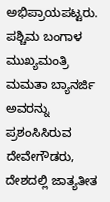ಅಭಿಪ್ರಾಯಪಟ್ಟರು.
ಪಶ್ಚಿಮ ಬಂಗಾಳ ಮುಖ್ಯಮಂತ್ರಿ ಮಮತಾ ಬ್ಯಾನರ್ಜಿ ಅವರನ್ನು ಪ್ರಶಂಸಿಸಿರುವ ದೇವೇಗೌಡರು, ದೇಶದಲ್ಲಿ ಜಾತ್ಯತೀತ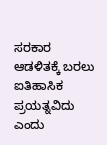ಸರಕಾರ ಆಡಳಿತಕ್ಕೆ ಬರಲು ಐತಿಹಾಸಿಕ ಪ್ರಯತ್ನವಿದು ಎಂದು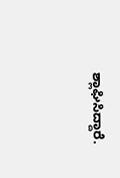ಶ್ಲಾಘಿಸಿದ್ದಾರೆ.